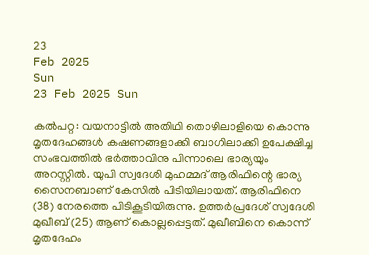23
Feb 2025
Sun
23 Feb 2025 Sun

കല്‍പറ്റ: വയനാട്ടില്‍ അതിഥി തൊഴിലാളിയെ കൊന്നു മൃതദേഹങ്ങള്‍ കഷണങ്ങളാക്കി ബാഗിലാക്കി ഉപേക്ഷിച്ച സംഭവത്തില്‍ ഭര്‍ത്താവിനു പിന്നാലെ ഭാര്യയും അറസ്റ്റില്‍. യുപി സ്വദേശി മുഹമ്മദ് ആരിഫിന്റെ ഭാര്യ സൈനബാണ് കേസില്‍ പിടിയിലായത്. ആരിഫിനെ (38) നേരത്തെ പിടികൂടിയിരുന്നു. ഉത്തര്‍പ്രദേശ് സ്വദേശി മുഖീബ് (25) ആണ് കൊല്ലപ്പെട്ടത്. മുഖീബിനെ കൊന്ന് മൃതദേഹം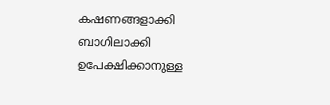കഷണങ്ങളാക്കി ബാഗിലാക്കി ഉപേക്ഷിക്കാനുള്ള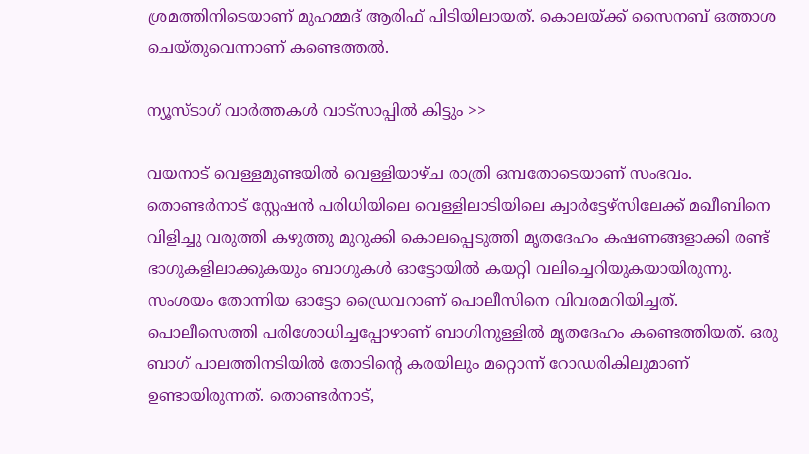ശ്രമത്തിനിടെയാണ് മുഹമ്മദ് ആരിഫ് പിടിയിലായത്. കൊലയ്ക്ക് സൈനബ് ഒത്താശ ചെയ്തുവെന്നാണ് കണ്ടെത്തല്‍.

ന്യൂസ്ടാഗ് വാര്‍ത്തകള്‍ വാട്‌സാപ്പില്‍ കിട്ടും >>

വയനാട് വെള്ളമുണ്ടയില്‍ വെള്ളിയാഴ്ച രാത്രി ഒമ്പതോടെയാണ് സംഭവം. തൊണ്ടര്‍നാട് സ്റ്റേഷന്‍ പരിധിയിലെ വെള്ളിലാടിയിലെ ക്വാര്‍ട്ടേഴ്‌സിലേക്ക് മഖീബിനെ വിളിച്ചു വരുത്തി കഴുത്തു മുറുക്കി കൊലപ്പെടുത്തി മൃതദേഹം കഷണങ്ങളാക്കി രണ്ട് ഭാഗുകളിലാക്കുകയും ബാഗുകള്‍ ഓട്ടോയില്‍ കയറ്റി വലിച്ചെറിയുകയായിരുന്നു. സംശയം തോന്നിയ ഓട്ടോ ഡ്രൈവറാണ് പൊലീസിനെ വിവരമറിയിച്ചത്. പൊലീസെത്തി പരിശോധിച്ചപ്പോഴാണ് ബാഗിനുള്ളില്‍ മൃതദേഹം കണ്ടെത്തിയത്. ഒരു ബാഗ് പാലത്തിനടിയില്‍ തോടിന്റെ കരയിലും മറ്റൊന്ന് റോഡരികിലുമാണ് ഉണ്ടായിരുന്നത്. തൊണ്ടര്‍നാട്,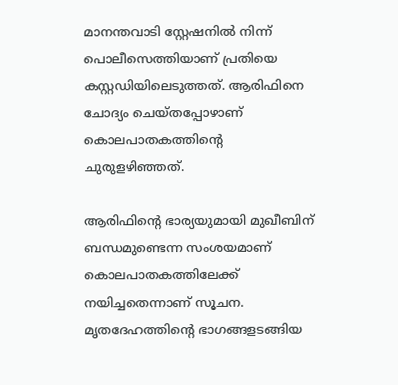മാനന്തവാടി സ്റ്റേഷനില്‍ നിന്ന് പൊലീസെത്തിയാണ് പ്രതിയെ കസ്റ്റഡിയിലെടുത്തത്. ആരിഫിനെ ചോദ്യം ചെയ്തപ്പോഴാണ് കൊലപാതകത്തിന്റെ ചുരുളഴിഞ്ഞത്.

ആരിഫിന്റെ ഭാര്യയുമായി മുഖീബിന് ബന്ധമുണ്ടെന്ന സംശയമാണ് കൊലപാതകത്തിലേക്ക് നയിച്ചതെന്നാണ് സൂചന. മൃതദേഹത്തിന്റെ ഭാഗങ്ങളടങ്ങിയ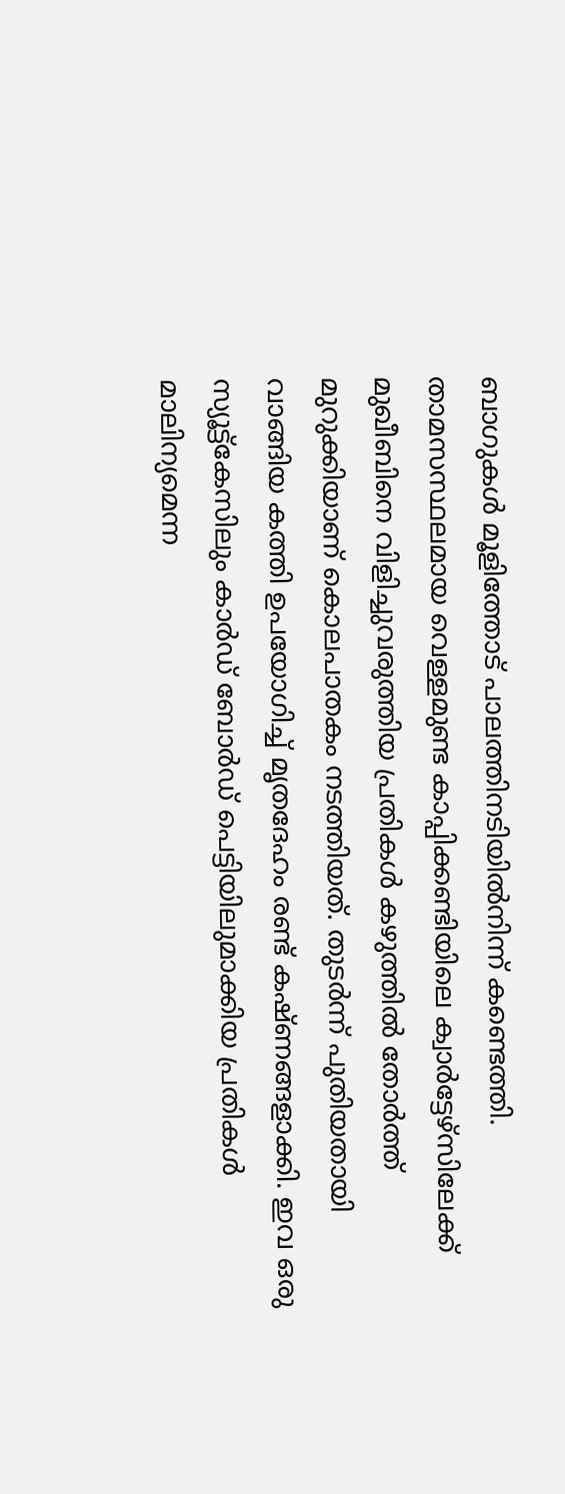ബാഗുകള്‍ മൂളിത്തോട് പാലത്തിനടിയില്‍നിന്ന് കണ്ടെത്തി. താമസസ്ഥലമായ വെള്ളമുണ്ട കാപ്പിക്കണ്ടിയിലെ ക്വാര്‍ട്ടേഴ്‌സിലേക്ക് മുഖീബിനെ വിളിച്ചുവരുത്തിയ പ്രതികള്‍ കഴുത്തില്‍ തോര്‍ത്ത് മുറുക്കിയാണ് കൊലപാതകം നടത്തിയത്. തുടര്‍ന്ന് പുതിയതായി വാങ്ങിയ കത്തി ഉപയോഗിച്ച് മൃതദേഹം രണ്ട് കഷ്ണങ്ങളാക്കി. ഇവ ഒരു സ്യൂട്ട്‌കേസിലും കാര്‍ഡ് ബോര്‍ഡ് പെട്ടിയിലുമാക്കിയ പ്രതികള്‍ മാലിന്യമെന്ന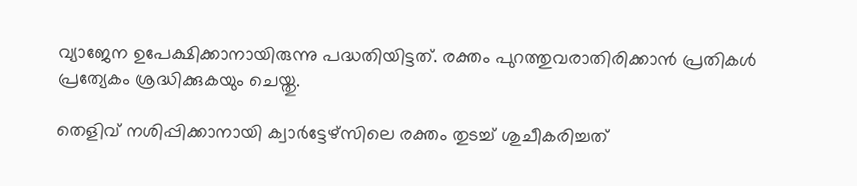വ്യാജേന ഉപേക്ഷിക്കാനായിരുന്നു പദ്ധതിയിട്ടത്. രക്തം പുറത്തുവരാതിരിക്കാന്‍ പ്രതികള്‍ പ്രത്യേകം ശ്രദ്ധിക്കുകയും ചെയ്തു.

തെളിവ് നശിപ്പിക്കാനായി ക്വാര്‍ട്ടേഴ്‌സിലെ രക്തം തുടച്ച് ശുചീകരിച്ചത്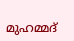മുഹമ്മദ്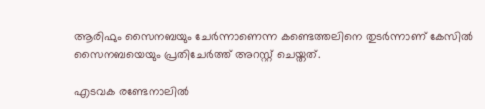ആരിഫും സൈനബയും ചേര്‍ന്നാണെന്ന കണ്ടെത്തലിനെ തുടര്‍ന്നാണ് കേസില്‍ സൈനബയെയും പ്രതിചേര്‍ത്ത് അറസ്റ്റ് ചെയ്തത്.

എടവക രണ്ടേനാലില്‍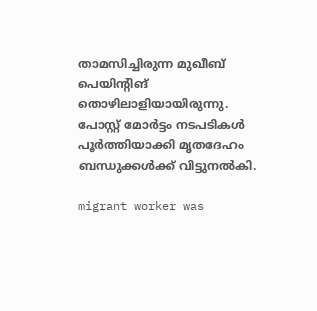താമസിച്ചിരുന്ന മുഖീബ് പെയിന്റിങ് തൊഴിലാളിയായിരുന്നു. പോസ്റ്റ് മോര്‍ട്ടം നടപടികള്‍ പൂര്‍ത്തിയാക്കി മൃതദേഹം ബന്ധുക്കള്‍ക്ക് വിട്ടുനല്‍കി.

migrant worker was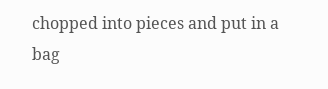chopped into pieces and put in a bag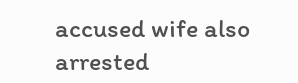accused wife also arrested